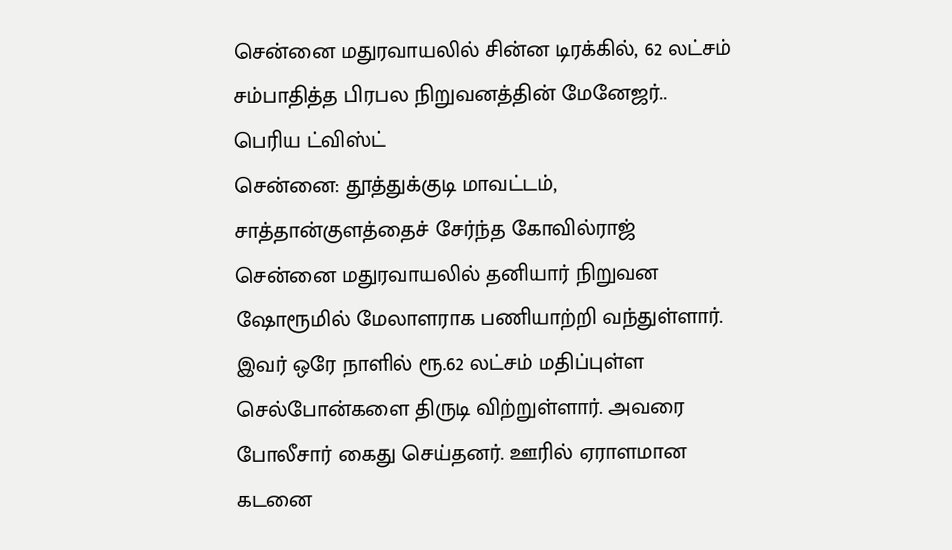சென்னை மதுரவாயலில் சின்ன டிரக்கில், 62 லட்சம் சம்பாதித்த பிரபல நிறுவனத்தின் மேனேஜர்.. பெரிய ட்விஸ்ட்
சென்னை: தூத்துக்குடி மாவட்டம், சாத்தான்குளத்தைச் சேர்ந்த கோவில்ராஜ் சென்னை மதுரவாயலில் தனியார் நிறுவன ஷோரூமில் மேலாளராக பணியாற்றி வந்துள்ளார். இவர் ஒரே நாளில் ரூ.62 லட்சம் மதிப்புள்ள செல்போன்களை திருடி விற்றுள்ளார். அவரை போலீசார் கைது செய்தனர். ஊரில் ஏராளமான கடனை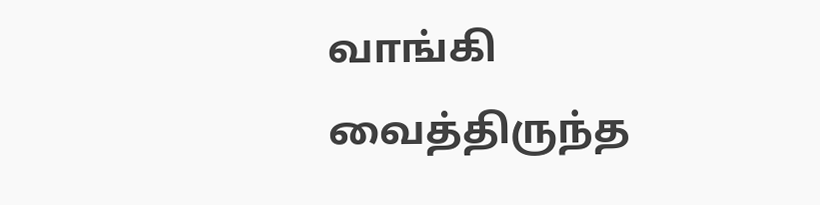வாங்கி வைத்திருந்த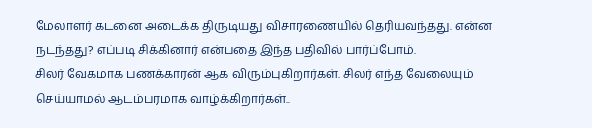மேலாளர் கடனை அடைக்க திருடியது விசாரணையில் தெரியவந்தது. என்ன நடந்தது? எப்படி சிக்கினார் என்பதை இந்த பதிவில் பார்ப்போம்.
சிலர் வேகமாக பணக்காரன் ஆக விரும்புகிறார்கள். சிலர் எந்த வேலையும் செய்யாமல் ஆடம்பரமாக வாழ்க்கிறார்கள்..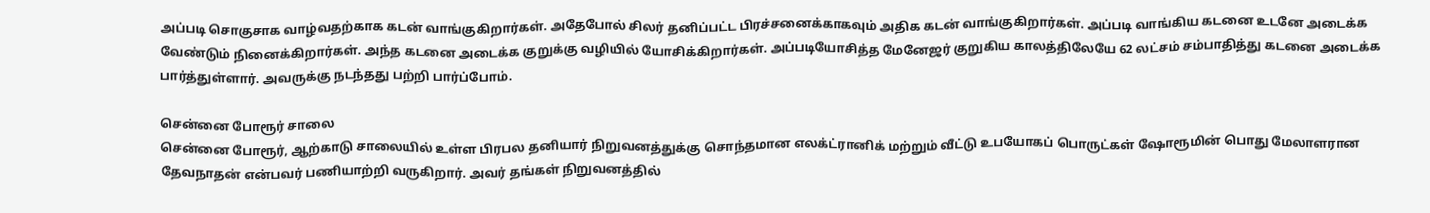அப்படி சொகுசாக வாழ்வதற்காக கடன் வாங்குகிறார்கள். அதேபோல் சிலர் தனிப்பட்ட பிரச்சனைக்காகவும் அதிக கடன் வாங்குகிறார்கள். அப்படி வாங்கிய கடனை உடனே அடைக்க வேண்டும் நினைக்கிறார்கள். அந்த கடனை அடைக்க குறுக்கு வழியில் யோசிக்கிறார்கள். அப்படியோசித்த மேனேஜர் குறுகிய காலத்திலேயே 62 லட்சம் சம்பாதித்து கடனை அடைக்க பார்த்துள்ளார். அவருக்கு நடந்தது பற்றி பார்ப்போம்.

சென்னை போரூர் சாலை
சென்னை போரூர், ஆற்காடு சாலையில் உள்ள பிரபல தனியார் நிறுவனத்துக்கு சொந்தமான எலக்ட்ரானிக் மற்றும் வீட்டு உபயோகப் பொருட்கள் ஷோரூமின் பொது மேலாளரான தேவநாதன் என்பவர் பணியாற்றி வருகிறார். அவர் தங்கள் நிறுவனத்தில்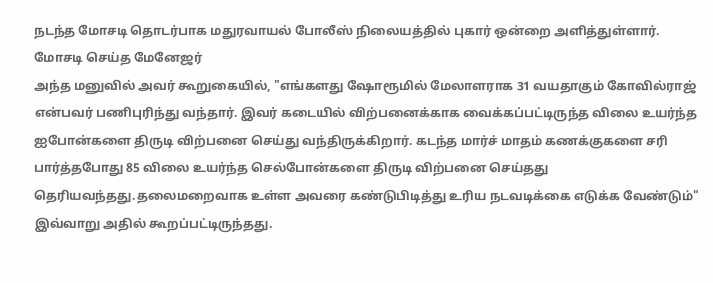நடந்த மோசடி தொடர்பாக மதுரவாயல் போலீஸ் நிலையத்தில் புகார் ஒன்றை அளித்துள்ளார்.
மோசடி செய்த மேனேஜர்
அந்த மனுவில் அவர் கூறுகையில், "எங்களது ஷோரூமில் மேலாளராக 31 வயதாகும் கோவில்ராஜ் என்பவர் பணிபுரிந்து வந்தார். இவர் கடையில் விற்பனைக்காக வைக்கப்பட்டிருந்த விலை உயர்ந்த ஐபோன்களை திருடி விற்பனை செய்து வந்திருக்கிறார். கடந்த மார்ச் மாதம் கணக்குகளை சரி பார்த்தபோது 85 விலை உயர்ந்த செல்போன்களை திருடி விற்பனை செய்தது தெரியவந்தது.தலைமறைவாக உள்ள அவரை கண்டுபிடித்து உரிய நடவடிக்கை எடுக்க வேண்டும்" இவ்வாறு அதில் கூறப்பட்டிருந்தது.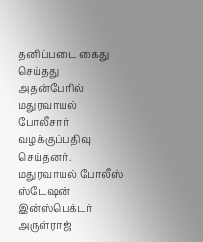தனிப்படை கைது செய்தது
அதன்பேரில் மதுரவாயல் போலீசார் வழக்குப்பதிவு செய்தனர். மதுரவாயல் போலீஸ் ஸ்டேஷன் இன்ஸ்பெக்டர் அருள்ராஜ்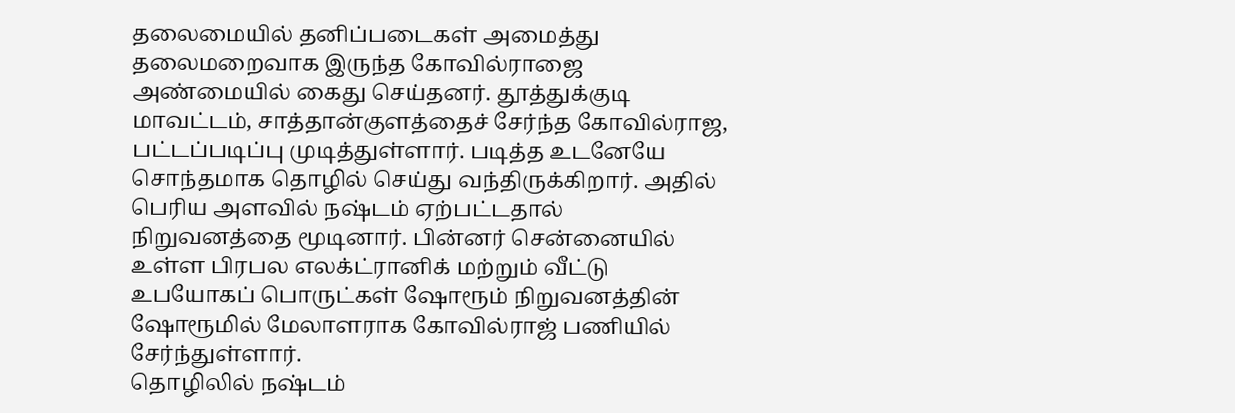தலைமையில் தனிப்படைகள் அமைத்து தலைமறைவாக இருந்த கோவில்ராஜை அண்மையில் கைது செய்தனர். தூத்துக்குடி மாவட்டம், சாத்தான்குளத்தைச் சேர்ந்த கோவில்ராஜ, பட்டப்படிப்பு முடித்துள்ளார். படித்த உடனேயே சொந்தமாக தொழில் செய்து வந்திருக்கிறார். அதில் பெரிய அளவில் நஷ்டம் ஏற்பட்டதால் நிறுவனத்தை மூடினார். பின்னர் சென்னையில் உள்ள பிரபல எலக்ட்ரானிக் மற்றும் வீட்டு உபயோகப் பொருட்கள் ஷோரூம் நிறுவனத்தின் ஷோரூமில் மேலாளராக கோவில்ராஜ் பணியில் சேர்ந்துள்ளார்.
தொழிலில் நஷ்டம்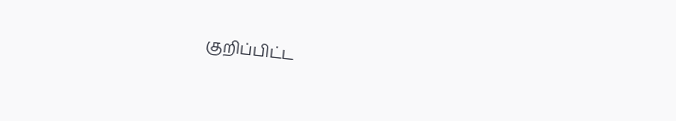குறிப்பிட்ட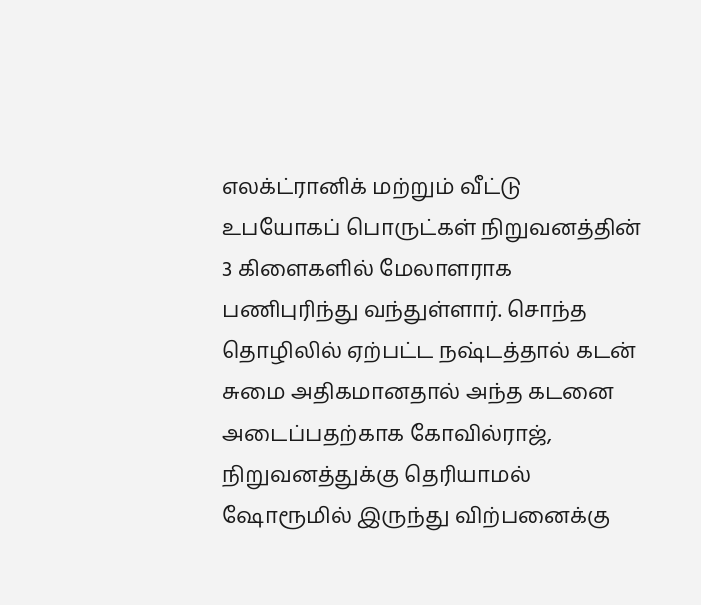எலக்ட்ரானிக் மற்றும் வீட்டு உபயோகப் பொருட்கள் நிறுவனத்தின் 3 கிளைகளில் மேலாளராக பணிபுரிந்து வந்துள்ளார். சொந்த தொழிலில் ஏற்பட்ட நஷ்டத்தால் கடன் சுமை அதிகமானதால் அந்த கடனை அடைப்பதற்காக கோவில்ராஜ், நிறுவனத்துக்கு தெரியாமல் ஷோரூமில் இருந்து விற்பனைக்கு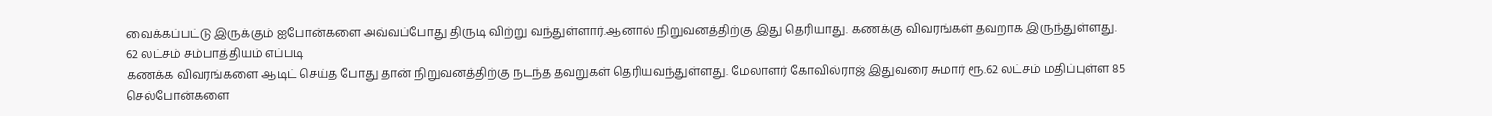வைக்கப்பட்டு இருக்கும் ஐபோன்களை அவ்வப்போது திருடி விற்று வந்துள்ளார்.ஆனால் நிறுவனத்திற்கு இது தெரியாது. கணக்கு விவரங்கள் தவறாக இருந்துள்ளது.
62 லட்சம் சம்பாத்தியம் எப்படி
கணக்க விவரங்களை ஆடிட் செய்த போது தான் நிறுவனத்திற்கு நடந்த தவறுகள் தெரியவந்துள்ளது. மேலாளர் கோவில்ராஜ் இதுவரை சுமார் ரூ.62 லட்சம் மதிப்புள்ள 85 செல்போன்களை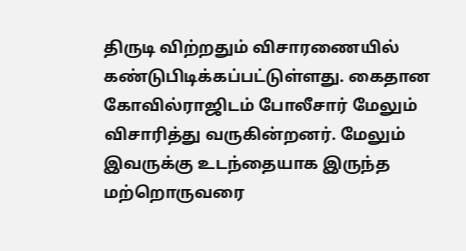திருடி விற்றதும் விசாரணையில் கண்டுபிடிக்கப்பட்டுள்ளது. கைதான கோவில்ராஜிடம் போலீசார் மேலும் விசாரித்து வருகின்றனர். மேலும் இவருக்கு உடந்தையாக இருந்த மற்றொருவரை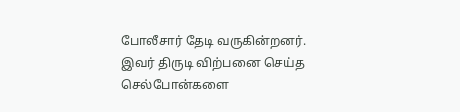போலீசார் தேடி வருகின்றனர். இவர் திருடி விற்பனை செய்த செல்போன்களை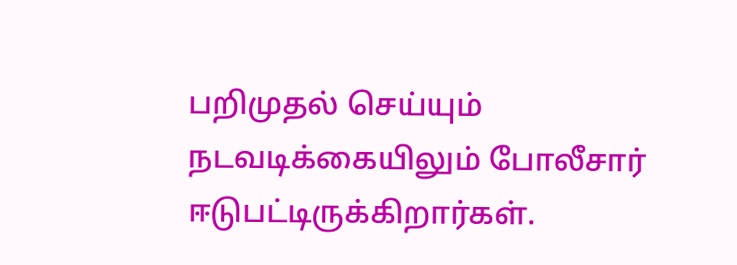பறிமுதல் செய்யும் நடவடிக்கையிலும் போலீசார் ஈடுபட்டிருக்கிறார்கள்.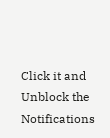Click it and Unblock the Notifications